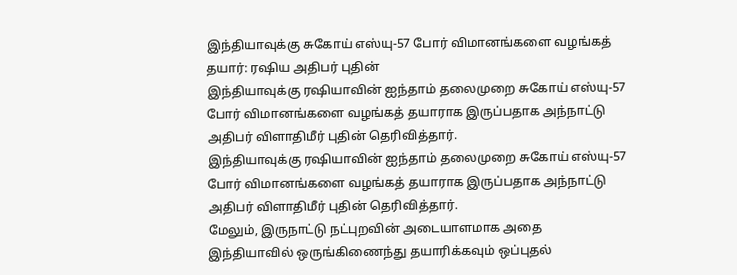இந்தியாவுக்கு சுகோய் எஸ்யு-57 போர் விமானங்களை வழங்கத் தயார்: ரஷிய அதிபர் புதின்
இந்தியாவுக்கு ரஷியாவின் ஐந்தாம் தலைமுறை சுகோய் எஸ்யு-57 போர் விமானங்களை வழங்கத் தயாராக இருப்பதாக அந்நாட்டு அதிபர் விளாதிமீர் புதின் தெரிவித்தார்.
இந்தியாவுக்கு ரஷியாவின் ஐந்தாம் தலைமுறை சுகோய் எஸ்யு-57 போர் விமானங்களை வழங்கத் தயாராக இருப்பதாக அந்நாட்டு அதிபர் விளாதிமீர் புதின் தெரிவித்தார்.
மேலும், இருநாட்டு நட்புறவின் அடையாளமாக அதை இந்தியாவில் ஒருங்கிணைந்து தயாரிக்கவும் ஒப்புதல்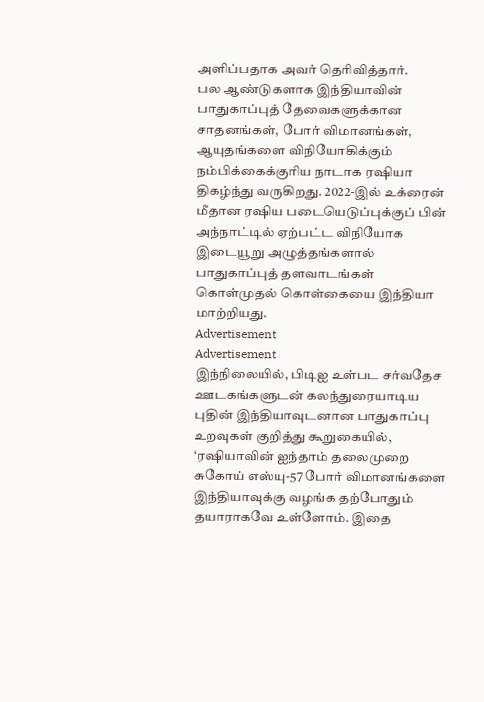அளிப்பதாக அவர் தெரிவித்தார்.
பல ஆண்டுகளாக இந்தியாவின் பாதுகாப்புத் தேவைகளுக்கான சாதனங்கள், போர் விமானங்கள், ஆயுதங்களை விநியோகிக்கும் நம்பிக்கைக்குரிய நாடாக ரஷியா திகழ்ந்து வருகிறது. 2022-இல் உக்ரைன் மீதான ரஷிய படையெடுப்புக்குப் பின் அந்நாட்டில் ஏற்பட்ட விநியோக இடையூறு அழுத்தங்களால் பாதுகாப்புத் தளவாடங்கள் கொள்முதல் கொள்கையை இந்தியா மாற்றியது.
Advertisement
Advertisement
இந்நிலையில், பிடிஐ உள்பட சர்வதேச ஊடகங்களுடன் கலந்துரையாடிய புதின் இந்தியாவுடனான பாதுகாப்பு உறவுகள் குறித்து கூறுகையில், ‘ரஷியாவின் ஐந்தாம் தலைமுறை சுகோய் எஸ்யு-57 போர் விமானங்களை இந்தியாவுக்கு வழங்க தற்போதும் தயாராகவே உள்ளோம். இதை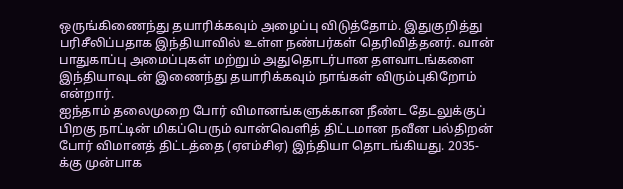ஒருங்கிணைந்து தயாரிக்கவும் அழைப்பு விடுத்தோம். இதுகுறித்து பரிசீலிப்பதாக இந்தியாவில் உள்ள நண்பர்கள் தெரிவித்தனர். வான் பாதுகாப்பு அமைப்புகள் மற்றும் அதுதொடர்பான தளவாடங்களை இந்தியாவுடன் இணைந்து தயாரிக்கவும் நாங்கள் விரும்புகிறோம் என்றார்.
ஐந்தாம் தலைமுறை போர் விமானங்களுக்கான நீண்ட தேடலுக்குப் பிறகு நாட்டின் மிகப்பெரும் வான்வெளித் திட்டமான நவீன பல்திறன் போர் விமானத் திட்டத்தை (ஏஎம்சிஏ) இந்தியா தொடங்கியது. 2035-க்கு முன்பாக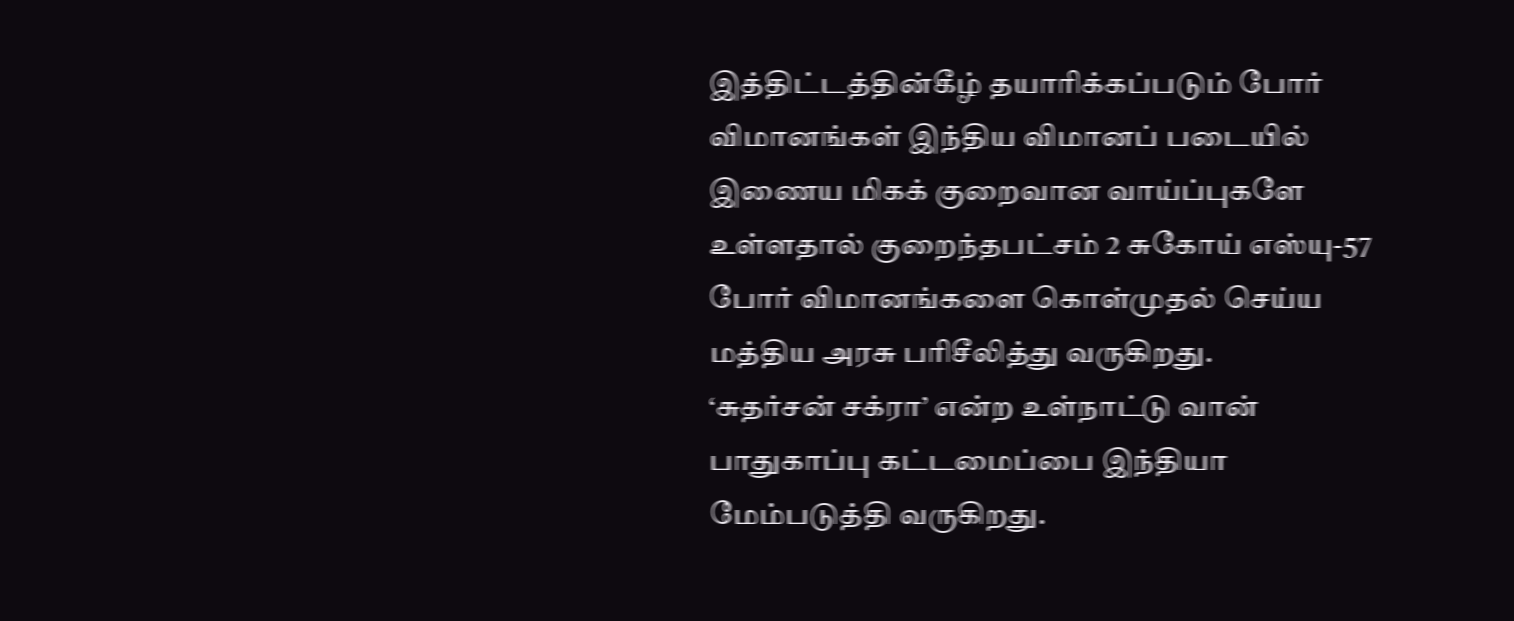இத்திட்டத்தின்கீழ் தயாரிக்கப்படும் போர் விமானங்கள் இந்திய விமானப் படையில் இணைய மிகக் குறைவான வாய்ப்புகளே உள்ளதால் குறைந்தபட்சம் 2 சுகோய் எஸ்யு-57 போர் விமானங்களை கொள்முதல் செய்ய மத்திய அரசு பரிசீலித்து வருகிறது.
‘சுதர்சன் சக்ரா’ என்ற உள்நாட்டு வான் பாதுகாப்பு கட்டமைப்பை இந்தியா மேம்படுத்தி வருகிறது.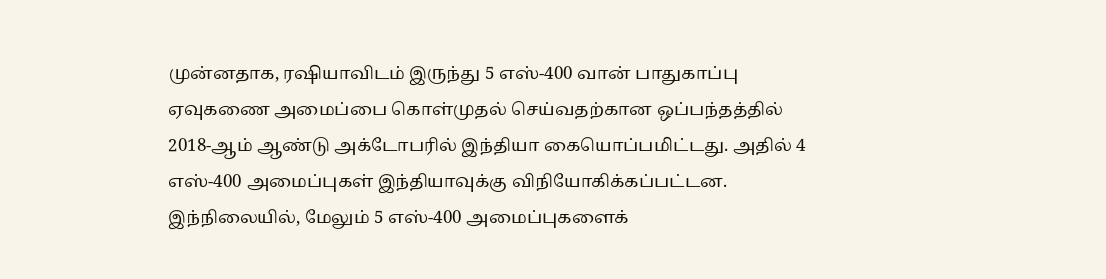முன்னதாக, ரஷியாவிடம் இருந்து 5 எஸ்-400 வான் பாதுகாப்பு ஏவுகணை அமைப்பை கொள்முதல் செய்வதற்கான ஒப்பந்தத்தில் 2018-ஆம் ஆண்டு அக்டோபரில் இந்தியா கையொப்பமிட்டது. அதில் 4 எஸ்-400 அமைப்புகள் இந்தியாவுக்கு விநியோகிக்கப்பட்டன.
இந்நிலையில், மேலும் 5 எஸ்-400 அமைப்புகளைக்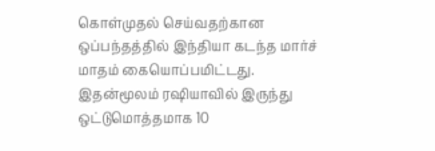கொள்முதல் செய்வதற்கான ஒப்பந்தத்தில் இந்தியா கடந்த மார்ச் மாதம் கையொப்பமிட்டது. இதன்மூலம் ரஷியாவில் இருந்து ஒட்டுமொத்தமாக 10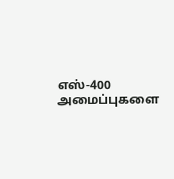எஸ்-400 அமைப்புகளை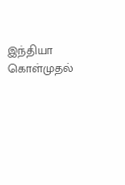இந்தியா கொள்முதல்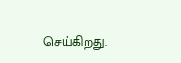செய்கிறது.